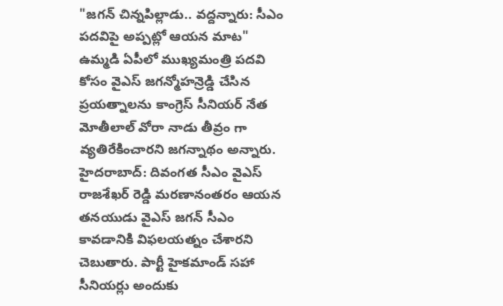"జగన్ చిన్నపిల్లాడు.. వద్దన్నారు: సీఎం పదవిపై అప్పట్లో ఆయన మాట"
ఉమ్మడి ఏపీలో ముఖ్యమంత్రి పదవి కోసం వైఎస్ జగన్మోహన్రెడ్డి చేసిన ప్రయత్నాలను కాంగ్రెస్ సీనియర్ నేత మోతీలాల్ వోరా నాడు తీవ్రం గా వ్యతిరేకించారని జగన్నాథం అన్నారు.
హైదరాబాద్: దివంగత సీఎం వైఎస్ రాజశేఖర్ రెడ్డి మరణానంతరం ఆయన తనయుడు వైఎస్ జగన్ సీఎం కావడానికి విఫలయత్నం చేశారని చెబుతారు. పార్టీ హైకమాండ్ సహా సీనియర్లు అందుకు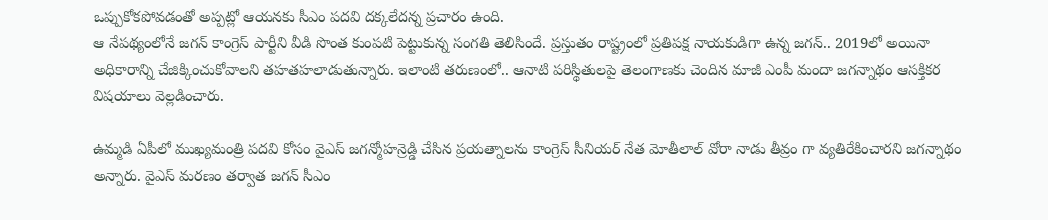ఒప్పుకోకపోవడంతో అప్పట్లో ఆయనకు సీఎం పదవి దక్కలేదన్న ప్రచారం ఉంది.
ఆ నేపథ్యంలోనే జగన్ కాంగ్రెస్ పార్టీని వీడి సొంత కుంపటి పెట్టుకున్న సంగతి తెలిసిందే. ప్రస్తుతం రాష్ట్రంలో ప్రతిపక్ష నాయకుడిగా ఉన్న జగన్.. 2019లో అయినా అధికారాన్ని చేజిక్కించుకోవాలని తహతహలాడుతున్నారు. ఇలాంటి తరుణంలో.. ఆనాటి పరిస్థితులపై తెలంగాణకు చెందిన మాజీ ఎంపీ మందా జగన్నాథం ఆసక్తికర విషయాలు వెల్లడించారు.

ఉమ్మడి ఏపీలో ముఖ్యమంత్రి పదవి కోసం వైఎస్ జగన్మోహన్రెడ్డి చేసిన ప్రయత్నాలను కాంగ్రెస్ సీనియర్ నేత మోతీలాల్ వోరా నాడు తీవ్రం గా వ్యతిరేకించారని జగన్నాథం అన్నారు. వైఎస్ మరణం తర్వాత జగన్ సీఎం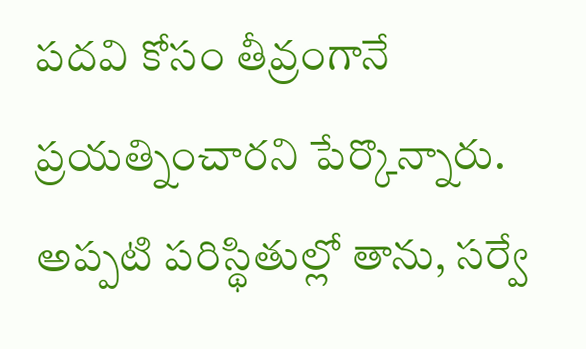పదవి కోసం తీవ్రంగానే ప్రయత్నించారని పేర్కొన్నారు. అప్పటి పరిస్థితుల్లో తాను, సర్వే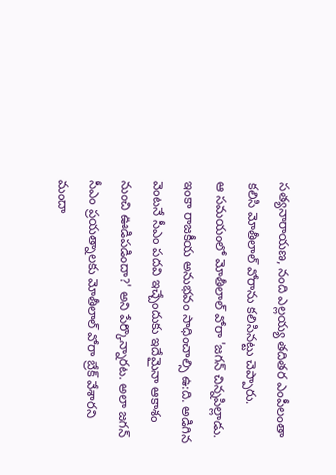సత్యనారాయణ, నంది ఎల్లయ్య తదితర ఎంపీలంతా కలిసి మోతీలాల్ వోరాను కలిసినట్టు చెప్పారు.
ఆ సమయంలో మోతీలాల్ వోరా 'జగన్ చిన్నపిల్లాడు. ఇంకా రాజకీయ అనుభవం సాధించాల్సి ఉ:ది. అడిగిన వెంటనే సీఎం పదవి ఇచ్చేందుకు ఇదేమైనా ఆకాశం నుంచి ఊడిపడిందా?' అని పేర్కొన్నారట. అలా జగన్ సీఎం ప్రయత్నాలకు మోతీలాల్ వోరా బ్రేక్ వేశారని మందా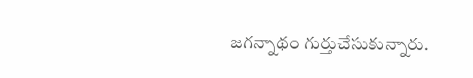జగన్నాథం గుర్తుచేసుకున్నారు.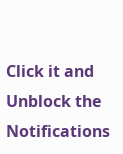Click it and Unblock the Notifications